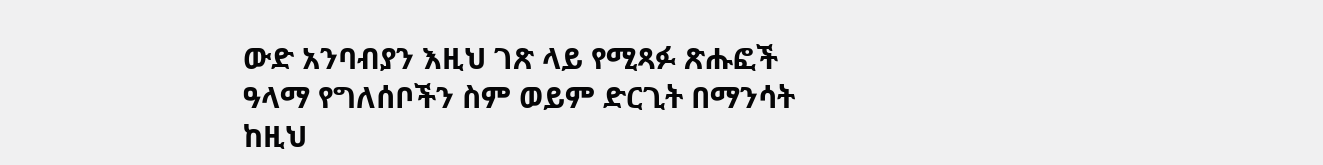ውድ አንባብያን እዚህ ገጽ ላይ የሚጻፉ ጽሑፎች ዓላማ የግለሰቦችን ስም ወይም ድርጊት በማንሳት ከዚህ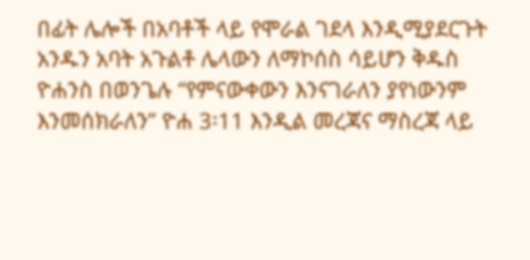በፊት ሌሎች በአባቶች ላይ የሞራል ገደላ እንዲሚያደርጉት አንዱን አባት አጉልቶ ሌላውን ለማኮሰስ ሳይሆን ቅዱስ ዮሐንስ በወንጌሉ “የምናውቀውን እንናገራለን ያየነውንም እንመሰክራለን” ዮሐ 3፡11 እንዲል መረጃና ማስረጃ ላይ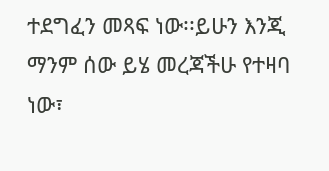ተደግፈን መጻፍ ነው፡፡ይሁን እንጂ ማንም ሰው ይሄ መረጃችሁ የተዛባ ነው፣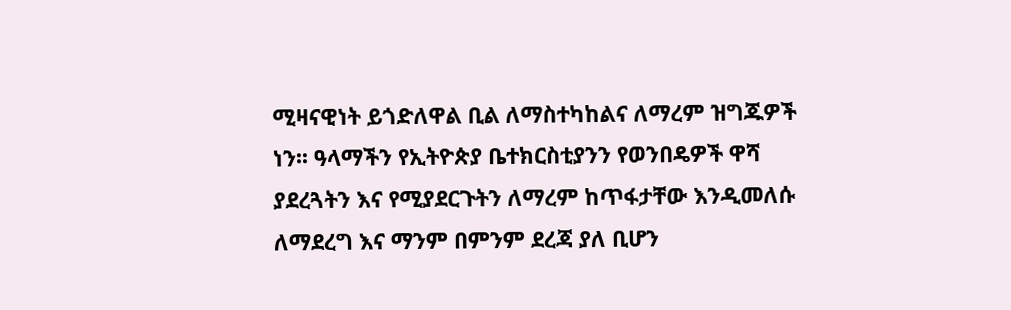ሚዛናዊነት ይጎድለዋል ቢል ለማስተካከልና ለማረም ዝግጁዎች ነን፡፡ ዓላማችን የኢትዮጵያ ቤተክርስቲያንን የወንበዴዎች ዋሻ ያደረጓትን እና የሚያደርጉትን ለማረም ከጥፋታቸው እንዲመለሱ ለማደረግ እና ማንም በምንም ደረጃ ያለ ቢሆን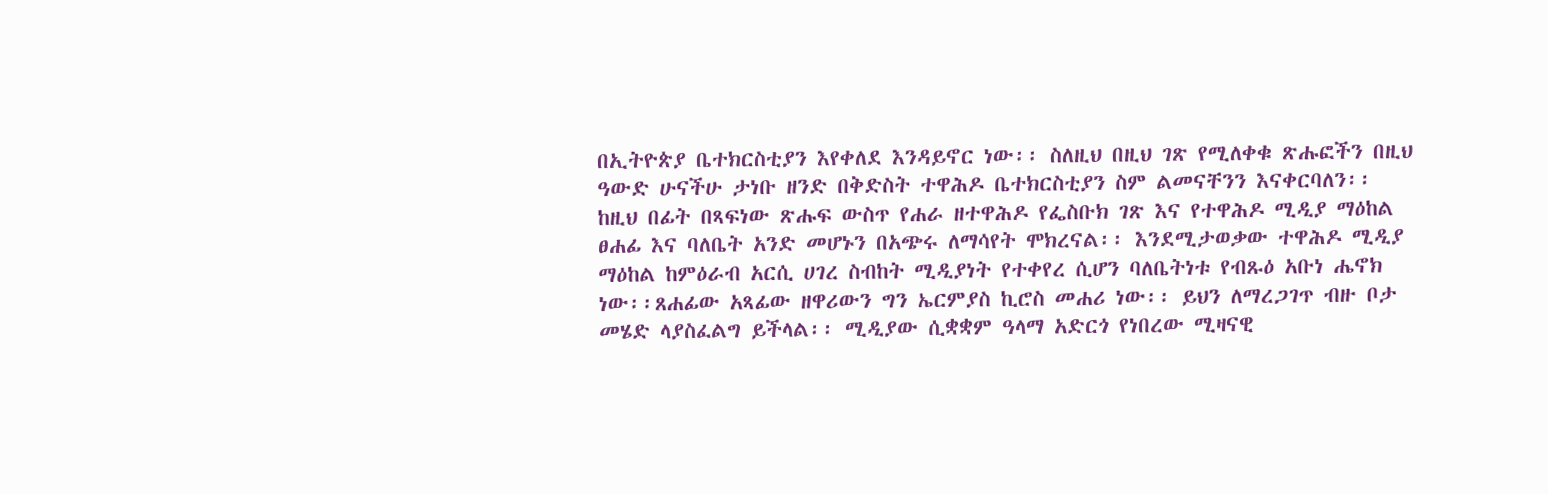በኢትዮጵያ ቤተክርስቲያን እየቀለደ እንዳይኖር ነው፡፡ ስለዚህ በዚህ ገጽ የሚለቀቁ ጽሑፎችን በዚህ ዓውድ ሁናችሁ ታነቡ ዘንድ በቅድስት ተዋሕዶ ቤተክርስቲያን ስም ልመናቸንን እናቀርባለን፡፡
ከዚህ በፊት በጻፍነው ጽሑፍ ውስጥ የሐራ ዘተዋሕዶ የፌስቡክ ገጽ እና የተዋሕዶ ሚዲያ ማዕከል ፀሐፊ እና ባለቤት አንድ መሆኑን በአጭሩ ለማሳየት ሞክረናል፡፡ እንደሚታወቃው ተዋሕዶ ሚዲያ ማዕከል ከምዕራብ አርሲ ሀገረ ስብከት ሚዲያነት የተቀየረ ሲሆን ባለቤትነቱ የብጹዕ አቡነ ሔኖክ ነው፡፡ጸሐፊው አጻፊው ዘዋሪውን ግን ኤርምያስ ኪሮስ መሐሪ ነው፡፡ ይህን ለማረጋገጥ ብዙ ቦታ መሄድ ላያስፈልግ ይችላል፡፡ ሚዲያው ሲቋቋም ዓላማ አድርጎ የነበረው ሚዛናዊ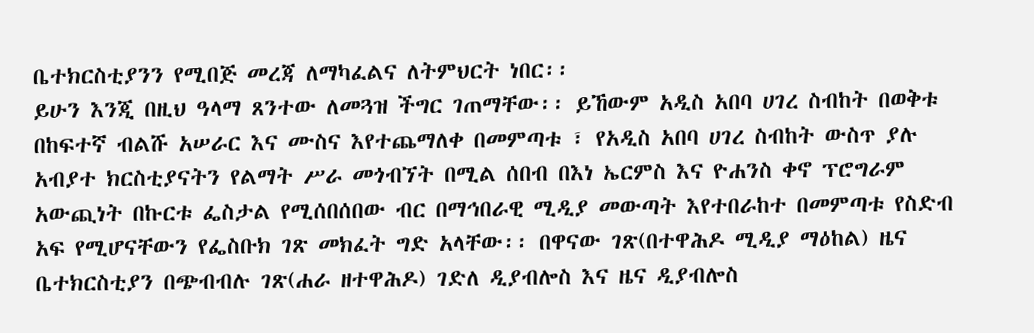ቤተክርስቲያንን የሚበጅ መረጃ ለማካፈልና ለትምህርት ነበር፡፡
ይሁን እንጂ በዚህ ዓላማ ጸንተው ለመጓዝ ችግር ገጠማቸው፡፡ ይኸውም አዲስ አበባ ሀገረ ስብከት በወቅቱ በከፍተኛ ብልሹ አሠራር እና ሙስና እየተጨማለቀ በመምጣቱ ፣ የአዲስ አበባ ሀገረ ስብከት ውስጥ ያሉ አብያተ ክርስቲያናትን የልማት ሥራ መጎብኘት በሚል ሰበብ በእነ ኤርምስ እና ዮሐንስ ቀኖ ፕሮግራም አውጪነት በኩርቱ ፌስታል የሚሰበሰበው ብር በማኅበራዊ ሚዲያ መውጣት እየተበራከተ በመምጣቱ የስድብ አፍ የሚሆናቸውን የፌስቡክ ገጽ መክፈት ግድ አላቸው፡፡ በዋናው ገጽ(በተዋሕዶ ሚዲያ ማዕከል) ዜና ቤተክርስቲያን በጭብብሉ ገጽ(ሐራ ዘተዋሕዶ) ገድለ ዲያብሎስ እና ዜና ዲያብሎስ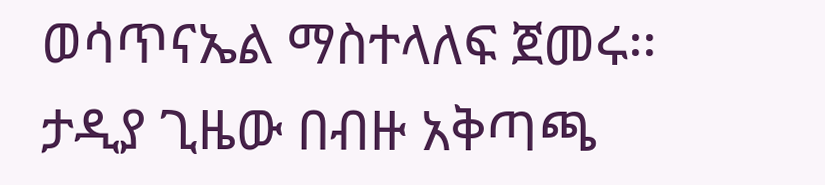ወሳጥናኤል ማስተላለፍ ጀመሩ፡፡
ታዲያ ጊዜው በብዙ አቅጣጫ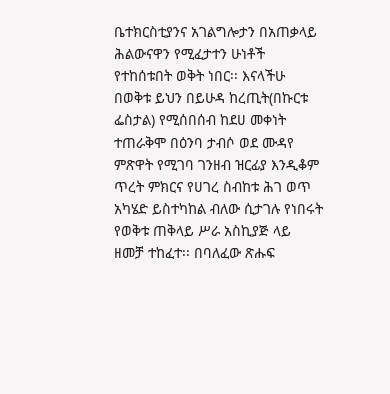ቤተክርስቲያንና አገልግሎታን በአጠቃላይ ሕልውናዋን የሚፈታተን ሁነቶች የተከሰቱበት ወቅት ነበር፡፡ እናላችሁ በወቅቱ ይህን በይሁዳ ከረጢት(በኩርቱ ፌስታል) የሚሰበሰብ ከደሀ መቀነት ተጠራቅሞ በዕንባ ታብሶ ወደ ሙዳየ ምጽዋት የሚገባ ገንዘብ ዝርፊያ እንዲቆም ጥረት ምክርና የሀገረ ስብከቱ ሕገ ወጥ አካሄድ ይስተካከል ብለው ሲታገሉ የነበሩት የወቅቱ ጠቅላይ ሥራ አስኪያጅ ላይ ዘመቻ ተከፈተ፡፡ በባለፈው ጽሑፍ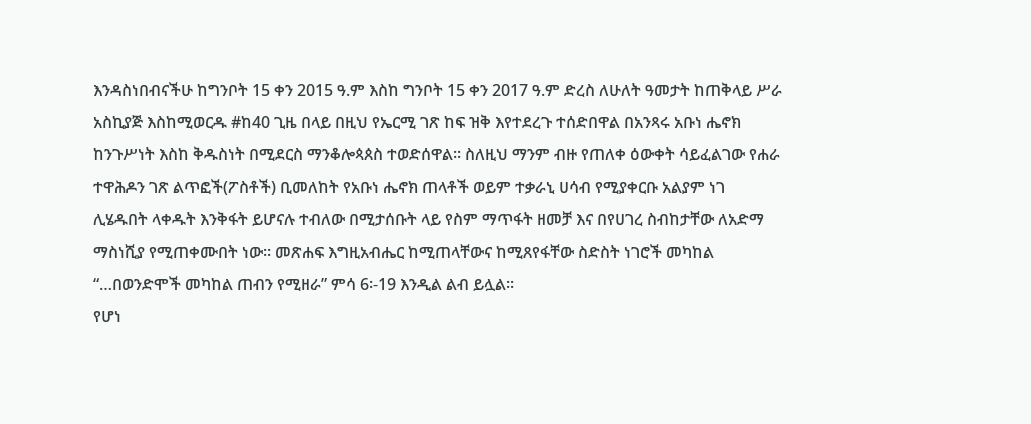እንዳስነበብናችሁ ከግንቦት 15 ቀን 2015 ዓ.ም እስከ ግንቦት 15 ቀን 2017 ዓ.ም ድረስ ለሁለት ዓመታት ከጠቅላይ ሥራ አስኪያጅ እስከሚወርዱ #ከ40 ጊዜ በላይ በዚህ የኤርሚ ገጽ ከፍ ዝቅ እየተደረጉ ተሰድበዋል በአንጻሩ አቡነ ሔኖክ ከንጉሥነት እስከ ቅዱስነት በሚደርስ ማንቆሎጳጰስ ተወድሰዋል፡፡ ስለዚህ ማንም ብዙ የጠለቀ ዕውቀት ሳይፈልገው የሐራ ተዋሕዶን ገጽ ልጥፎች(ፖስቶች) ቢመለከት የአቡነ ሔኖክ ጠላቶች ወይም ተቃራኒ ሀሳብ የሚያቀርቡ አልያም ነገ ሊሄዱበት ላቀዱት እንቅፋት ይሆናሉ ተብለው በሚታሰቡት ላይ የስም ማጥፋት ዘመቻ እና በየሀገረ ስብከታቸው ለአድማ ማስነሺያ የሚጠቀሙበት ነው፡፡ መጽሐፍ እግዚአብሔር ከሚጠላቸውና ከሚጸየፋቸው ስድስት ነገሮች መካከል “…በወንድሞች መካከል ጠብን የሚዘራ” ምሳ 6፡-19 እንዲል ልብ ይሏል፡፡
የሆነ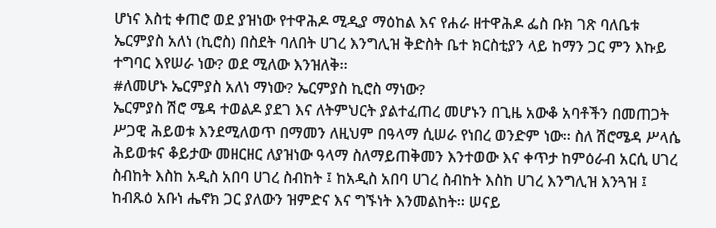ሆነና እስቲ ቀጠሮ ወደ ያዝነው የተዋሕዶ ሚዲያ ማዕከል እና የሐራ ዘተዋሕዶ ፌስ ቡክ ገጽ ባለቤቱ ኤርምያስ አለነ (ኪሮስ) በስደት ባለበት ሀገረ እንግሊዝ ቅድስት ቤተ ክርስቲያን ላይ ከማን ጋር ምን እኩይ ተግባር እየሠራ ነው? ወደ ሚለው እንዝለቅ፡፡
#ለመሆኑ ኤርምያስ አለነ ማነው? ኤርምያስ ኪሮስ ማነው?
ኤርምያስ ሽሮ ሜዳ ተወልዶ ያደገ እና ለትምህርት ያልተፈጠረ መሆኑን በጊዜ አውቆ አባቶችን በመጠጋት ሥጋዊ ሕይወቱ እንደሚለወጥ በማመን ለዚህም በዓላማ ሲሠራ የነበረ ወንድም ነው፡፡ ስለ ሽሮሜዳ ሥላሴ ሕይወቱና ቆይታው መዘርዘር ለያዝነው ዓላማ ስለማይጠቅመን እንተወው እና ቀጥታ ከምዕራብ አርሲ ሀገረ ስብከት እስከ አዲስ አበባ ሀገረ ስብከት ፤ ከአዲስ አበባ ሀገረ ስብከት እስከ ሀገረ እንግሊዝ እንጓዝ ፤ ከብጹዕ አቡነ ሔኖክ ጋር ያለውን ዝምድና እና ግኙነት እንመልከት፡፡ ሠናይ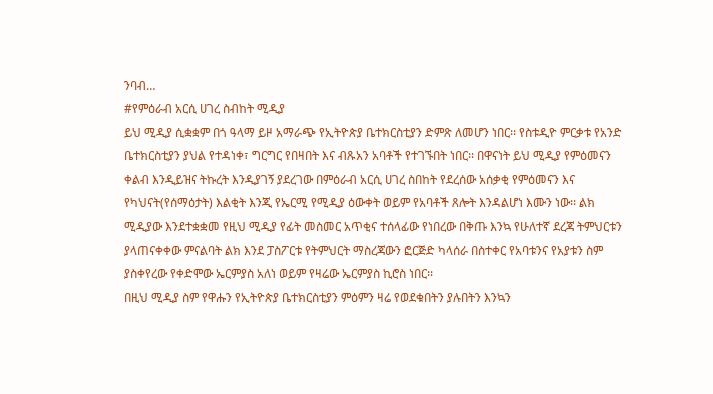ንባብ…
#የምዕራብ አርሲ ሀገረ ስብከት ሚዲያ
ይህ ሚዲያ ሲቋቋም በጎ ዓላማ ይዞ አማራጭ የኢትዮጵያ ቤተክርስቲያን ድምጽ ለመሆን ነበር፡፡ የስቱዲዮ ምርቃቱ የአንድ ቤተክርስቲያን ያህል የተዳነቀ፣ ግርግር የበዛበት እና ብጹአን አባቶች የተገኙበት ነበር፡፡ በዋናነት ይህ ሚዲያ የምዕመናን ቀልብ እንዲይዝና ትኩረት እንዲያገኝ ያደረገው በምዕራብ አርሲ ሀገረ ስበከት የደረሰው አሰቃቂ የምዕመናን እና የካህናት(የሰማዕታት) እልቂት እንጂ የኤርሚ የሚዲያ ዕውቀት ወይም የአባቶች ጸሎት እንዳልሆነ እሙን ነው፡፡ ልክ ሚዲያው እንደተቋቋመ የዚህ ሚዲያ የፊት መስመር አጥቂና ተሰላፊው የነበረው በቅጡ እንኳ የሁለተኛ ደረጃ ትምህርቱን ያላጠናቀቀው ምናልባት ልክ እንደ ፓስፖርቱ የትምህርት ማስረጃውን ፎርጅድ ካላሰራ በስተቀር የአባቱንና የአያቱን ስም ያስቀየረው የቀድሞው ኤርምያስ አለነ ወይም የዛሬው ኤርምያስ ኪሮስ ነበር፡፡
በዚህ ሚዲያ ስም የዋሑን የኢትዮጵያ ቤተክርስቲያን ምዕምን ዛሬ የወደቁበትን ያሉበትን እንኳን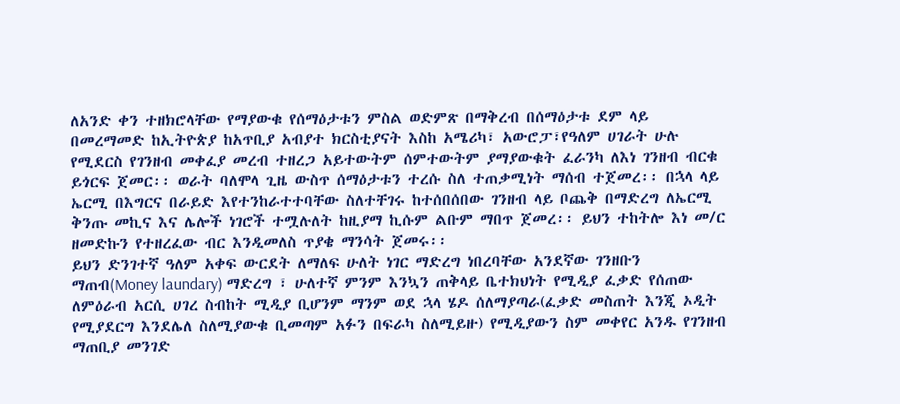ለአንድ ቀን ተዘክሮላቸው የማያውቁ የሰማዕታቱን ምስል ወድምጽ በማቅረብ በሰማዕታቱ ደም ላይ በመረማመድ ከኢትዮጵያ ከአጥቢያ አብያተ ክርስቲያናት እስከ አሜሪካ፣ አውሮፓ፣የዓለም ሀገራት ሁሉ የሚደርስ የገንዘብ መቀፈያ መረብ ተዘረጋ አይተውትም ሰምተውትም ያማያውቁት ፈራንካ ለእነ ገንዘብ ብርቁ ይጎርፍ ጀመር፡፡ ወራት ባለሞላ ጊዜ ውስጥ ሰማዕታቱን ተረሱ ስለ ተጠቃሚነት ማሰብ ተጀመረ፡፡ በኋላ ላይ ኤርሚ በእግርና በራይድ እየተንከራተተባቸው ስለተቸገሩ ከተሰበሰበው ገንዘብ ላይ ቦጨቅ በማድረግ ለኤርሚ ቅንጡ መኪና እና ሌሎች ነገሮች ተሟሉለት ከዚያማ ኪሱም ልቡም ማበጥ ጀመረ፡፡ ይህን ተከትሎ እነ መ/ር ዘመድኩን የተዘረፈው ብር እንዲመለስ ጥያቄ ማንሳት ጀመሩ፡፡
ይህን ድንገተኛ ዓለም አቀፍ ውርደት ለማለፍ ሁለት ነገር ማድረግ ነበረባቸው አንደኛው ገንዘቡን ማጠብ(Money laundary) ማድረግ ፣ ሁለተኛ ምንም እንኳን ጠቅላይ ቤተክህነት የሚዲያ ፈቃድ የሰጠው ለምዕራብ አርሲ ሀገረ ስብከት ሚዲያ ቢሆንም ማንም ወደ ኋላ ሄዶ ሰለማያጣራ(ፈቃድ መስጠት እንጂ ኦዲት የሚያደርግ እንደሌለ ስለሚያውቁ ቢመጣም አፉን በፍራካ ስለሚይዙ) የሚዲያውን ስም መቀየር አንዱ የገንዘብ ማጠቢያ መንገድ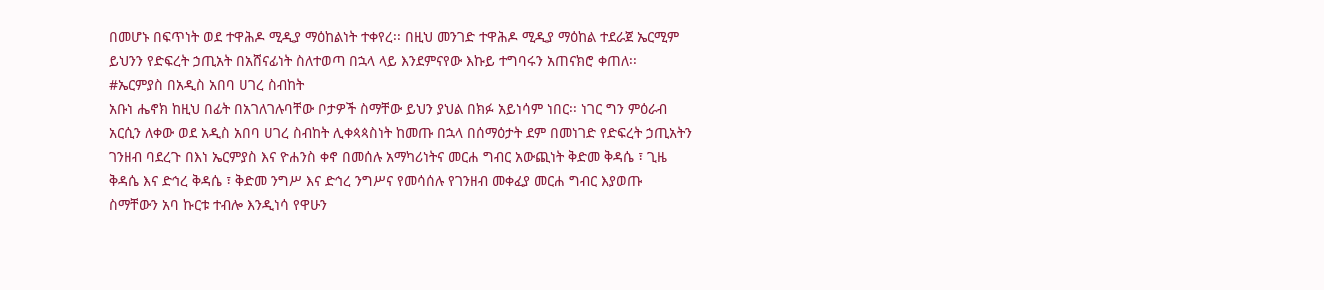በመሆኑ በፍጥነት ወደ ተዋሕዶ ሚዲያ ማዕከልነት ተቀየረ፡፡ በዚህ መንገድ ተዋሕዶ ሚዲያ ማዕከል ተደራጀ ኤርሚም ይህንን የድፍረት ኃጢአት በአሸናፊነት ስለተወጣ በኋላ ላይ እንደምናየው እኩይ ተግባሩን አጠናክሮ ቀጠለ፡፡
#ኤርምያስ በአዲስ አበባ ሀገረ ስብከት
አቡነ ሔኖክ ከዚህ በፊት በአገለገሉባቸው ቦታዎች ስማቸው ይህን ያህል በክፉ አይነሳም ነበር፡፡ ነገር ግን ምዕራብ አርሲን ለቀው ወደ አዲስ አበባ ሀገረ ስብከት ሊቀጳጳስነት ከመጡ በኋላ በሰማዕታት ደም በመነገድ የድፍረት ኃጢአትን ገንዘብ ባደረጉ በእነ ኤርምያስ እና ዮሐንስ ቀኖ በመሰሉ አማካሪነትና መርሐ ግብር አውጪነት ቅድመ ቅዳሴ ፣ ጊዜ ቅዳሴ እና ድኅረ ቅዳሴ ፣ ቅድመ ንግሥ እና ድኅረ ንግሥና የመሳሰሉ የገንዘብ መቀፈያ መርሐ ግብር እያወጡ ስማቸውን አባ ኩርቱ ተብሎ እንዲነሳ የዋሁን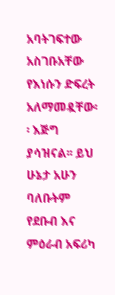አባትገፍተው አስገቡአቸው የእነሱን ድፍረት አለማመዷቸው፡፡ እጅግ ያሳዝናል፡፡ ይህ ሁኔታ አሁን ባለቡትም የደቡብ እና ምዕራብ አፍሪካ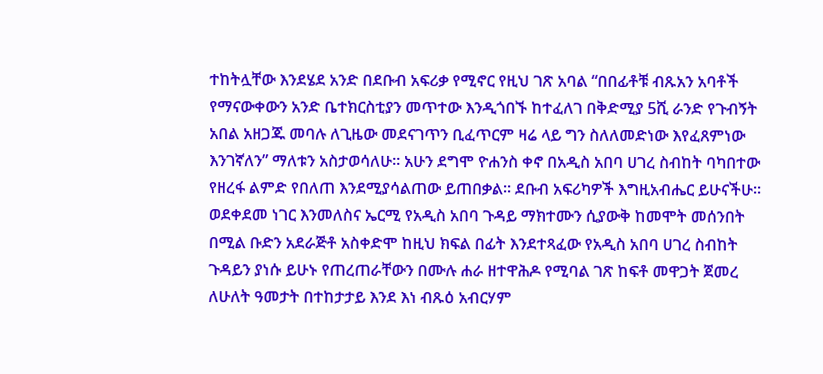ተከትሏቸው እንደሄደ አንድ በደቡብ አፍሪቃ የሚኖር የዚህ ገጽ አባል “በበፊቶቹ ብጹአን አባቶች የማናውቀውን አንድ ቤተክርስቲያን መጥተው እንዲጎበኙ ከተፈለገ በቅድሚያ 5ሺ ራንድ የጉብኝት አበል አዘጋጁ መባሉ ለጊዜው መደናገጥን ቢፈጥርም ዛሬ ላይ ግን ስለለመድነው እየፈጸምነው እንገኛለን” ማለቱን አስታወሳለሁ፡፡ አሁን ደግሞ ዮሐንስ ቀኖ በአዲስ አበባ ሀገረ ስብከት ባካበተው የዘረፋ ልምድ የበለጠ እንደሚያሳልጠው ይጠበቃል፡፡ ደቡብ አፍሪካዎች እግዚአብሔር ይሁናችሁ፡፡
ወደቀደመ ነገር እንመለስና ኤርሚ የአዲስ አበባ ጉዳይ ማክተሙን ሲያውቅ ከመሞት መሰንበት በሚል ቡድን አደራጅቶ አስቀድሞ ከዚህ ክፍል በፊት እንደተጻፈው የአዲስ አበባ ሀገረ ስብከት ጉዳይን ያነሱ ይሁኑ የጠረጠራቸውን በሙሉ ሐራ ዘተዋሕዶ የሚባል ገጽ ከፍቶ መዋጋት ጀመረ ለሁለት ዓመታት በተከታታይ እንደ እነ ብጹዕ አብርሃም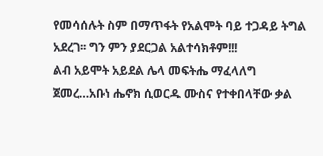የመሳሰሉት ስም በማጥፋት የአልሞት ባይ ተጋዳይ ትግል አደረገ፡፡ ግን ምን ያደርጋል አልተሳክቶም!!!
ልብ አይሞት አይደል ሌላ መፍትሔ ማፈላለግ ጀመረ…አቡነ ሔኖክ ሲወርዱ ሙስና የተቀበላቸው ቃል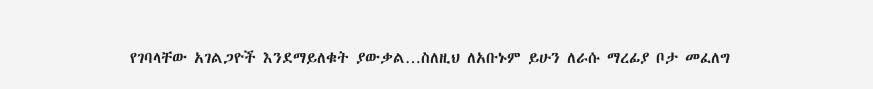የገባላቸው አገልጋዮች እንደማይለቁት ያውቃል…ስለዚህ ለአቡኑም ይሁን ለራሱ ማረፊያ ቦታ መፈለግ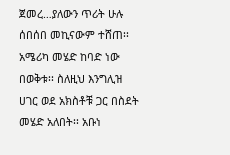ጀመረ…ያለውን ጥሪት ሁሉ ሰበሰበ መኪናውም ተሸጠ፡፡ አሜሪካ መሄድ ከባድ ነው በወቅቱ፡፡ ስለዚህ እንግሊዝ ሀገር ወደ አክስቶቹ ጋር በስደት መሄድ አለበት፡፡ አቡነ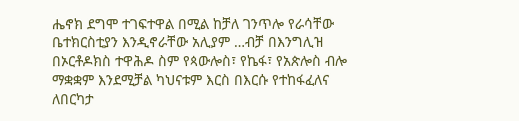ሔኖክ ደግሞ ተገፍተዋል በሚል ከቻለ ገንጥሎ የራሳቸው ቤተክርስቲያን እንዲኖራቸው አሊያም …ብቻ በእንግሊዝ በኦርቶዶክስ ተዋሕዶ ስም የጳውሎስ፣ የኬፋ፣ የአጵሎስ ብሎ ማቋቋም እንደሚቻል ካህናቱም እርስ በእርሱ የተከፋፈለና ለበርካታ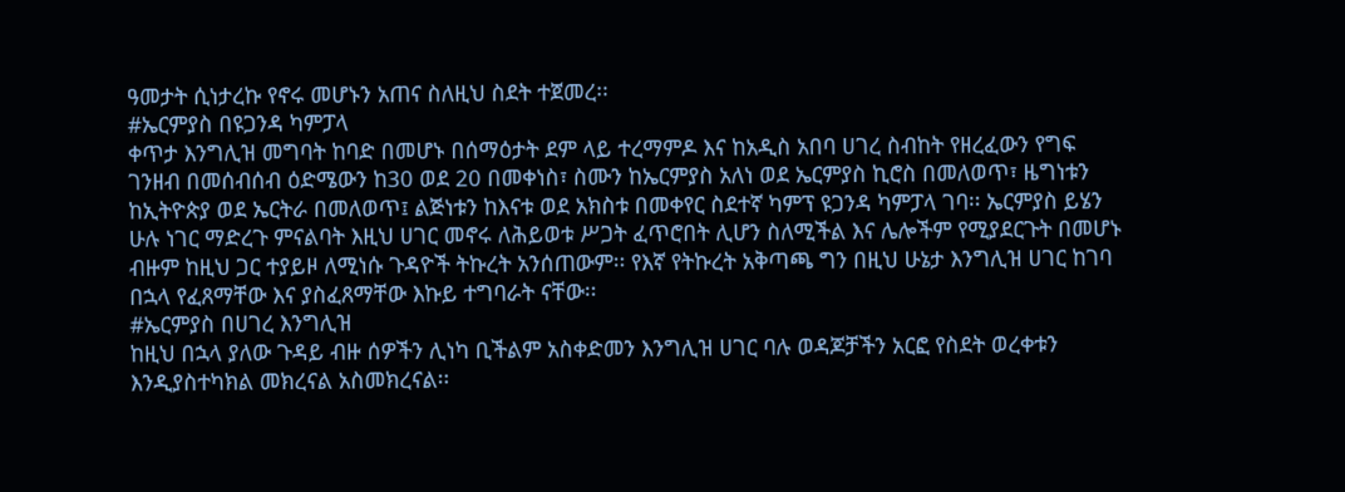ዓመታት ሲነታረኩ የኖሩ መሆኑን አጠና ስለዚህ ስደት ተጀመረ፡፡
#ኤርምያስ በዩጋንዳ ካምፓላ
ቀጥታ እንግሊዝ መግባት ከባድ በመሆኑ በሰማዕታት ደም ላይ ተረማምዶ እና ከአዲስ አበባ ሀገረ ስብከት የዘረፈውን የግፍ ገንዘብ በመሰብሰብ ዕድሜውን ከ30 ወደ 20 በመቀነስ፣ ስሙን ከኤርምያስ አለነ ወደ ኤርምያስ ኪሮስ በመለወጥ፣ ዜግነቱን ከኢትዮጵያ ወደ ኤርትራ በመለወጥ፤ ልጅነቱን ከእናቱ ወደ አክስቱ በመቀየር ስደተኛ ካምፕ ዩጋንዳ ካምፓላ ገባ፡፡ ኤርምያስ ይሄን ሁሉ ነገር ማድረጉ ምናልባት እዚህ ሀገር መኖሩ ለሕይወቱ ሥጋት ፈጥሮበት ሊሆን ስለሚችል እና ሌሎችም የሚያደርጉት በመሆኑ ብዙም ከዚህ ጋር ተያይዞ ለሚነሱ ጉዳዮች ትኩረት አንሰጠውም፡፡ የእኛ የትኩረት አቅጣጫ ግን በዚህ ሁኔታ እንግሊዝ ሀገር ከገባ በኋላ የፈጸማቸው እና ያስፈጸማቸው እኩይ ተግባራት ናቸው፡፡
#ኤርምያስ በሀገረ እንግሊዝ
ከዚህ በኋላ ያለው ጉዳይ ብዙ ሰዎችን ሊነካ ቢችልም አስቀድመን እንግሊዝ ሀገር ባሉ ወዳጆቻችን አርፎ የስደት ወረቀቱን እንዲያስተካክል መክረናል አስመክረናል፡፡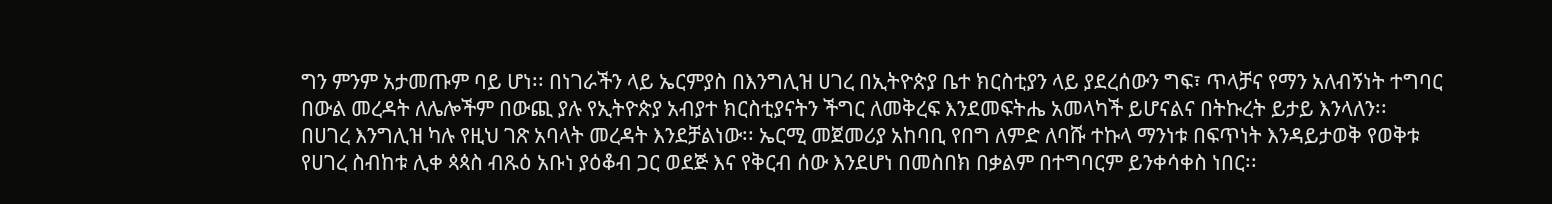ግን ምንም አታመጡም ባይ ሆነ፡፡ በነገራችን ላይ ኤርምያስ በእንግሊዝ ሀገረ በኢትዮጵያ ቤተ ክርስቲያን ላይ ያደረሰውን ግፍ፣ ጥላቻና የማን አለብኝነት ተግባር በውል መረዳት ለሌሎችም በውጪ ያሉ የኢትዮጵያ አብያተ ክርስቲያናትን ችግር ለመቅረፍ እንደመፍትሔ አመላካች ይሆናልና በትኩረት ይታይ እንላለን፡፡
በሀገረ እንግሊዝ ካሉ የዚህ ገጽ አባላት መረዳት እንደቻልነው፡፡ ኤርሚ መጀመሪያ አከባቢ የበግ ለምድ ለባሹ ተኩላ ማንነቱ በፍጥነት እንዳይታወቅ የወቅቱ የሀገረ ስብከቱ ሊቀ ጳጳስ ብጹዕ አቡነ ያዕቆብ ጋር ወደጅ እና የቅርብ ሰው እንደሆነ በመስበክ በቃልም በተግባርም ይንቀሳቀስ ነበር፡፡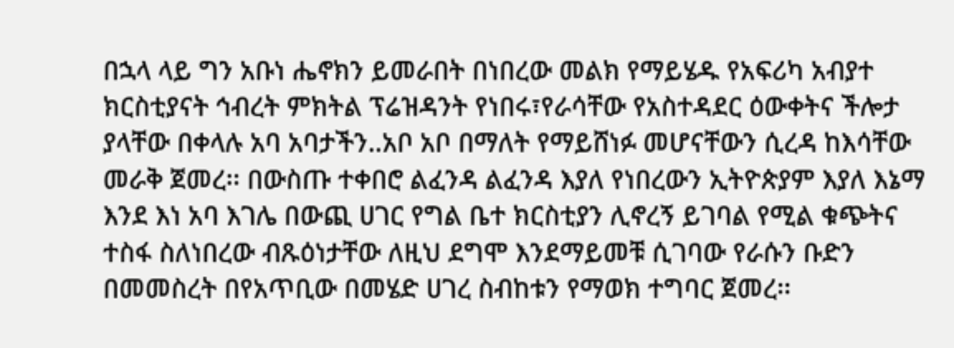በኋላ ላይ ግን አቡነ ሔኖክን ይመራበት በነበረው መልክ የማይሄዱ የአፍሪካ አብያተ ክርስቲያናት ኅብረት ምክትል ፕሬዝዳንት የነበሩ፣የራሳቸው የአስተዳደር ዕውቀትና ችሎታ ያላቸው በቀላሉ አባ አባታችን..አቦ አቦ በማለት የማይሸነፉ መሆናቸውን ሲረዳ ከእሳቸው መራቅ ጀመረ፡፡ በውስጡ ተቀበሮ ልፈንዳ ልፈንዳ እያለ የነበረውን ኢትዮጵያም እያለ እኔማ እንደ እነ አባ እገሌ በውጪ ሀገር የግል ቤተ ክርስቲያን ሊኖረኝ ይገባል የሚል ቁጭትና ተስፋ ስለነበረው ብጹዕነታቸው ለዚህ ደግሞ እንደማይመቹ ሲገባው የራሱን ቡድን በመመስረት በየአጥቢው በመሄድ ሀገረ ስብከቱን የማወክ ተግባር ጀመረ፡፡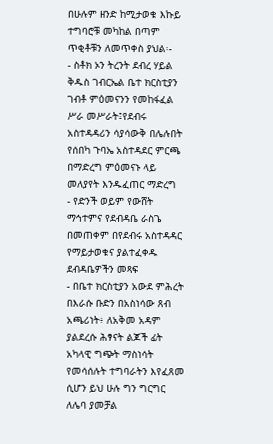በሁሉም ዘንድ ከሚታወቁ እኩይ ተግባሮቹ መካከል በጣም ጥቂቶቹን ለመጥቀስ ያህል፡-
- ስቶክ ኦን ትረንት ደብረ ሃይል ቅዱስ ገብርኤል ቤተ ክርስቲያን ገብቶ ምዕመናንን የመከፋፈል ሥራ መሥራት፤የደብሩ አስተዳዳሪን ሳያሳውቅ በሌሉበት የሰበካ ጉባኤ አስተዳደር ምርጫ በማድረግ ምዕመናኑ ላይ መለያየት እንዱፈጠር ማድረግ
- የድንች ወይም የውሸት ማኅተምና የደብዳቤ ራስጌ በመጠቀም በየደብሩ አስተዳዳር የማይታወቁና ያልተፈቀዱ ደብዳቤዎችን መጻፍ
- በቤተ ክርስቲያን አውደ ምሕረት በእራሱ ቡድን በአስነሳው ጸብ አጫሪነት፥ ለአቅመ አዳም ያልደረሱ ሕፃናት ልጆች ፊት አካላዊ ግጭት ማስነሳት
የመሳሰሉት ተግባራትን እየፈጸመ ሲሆን ይህ ሁሉ ግን ግርግር ለሌባ ያመቻል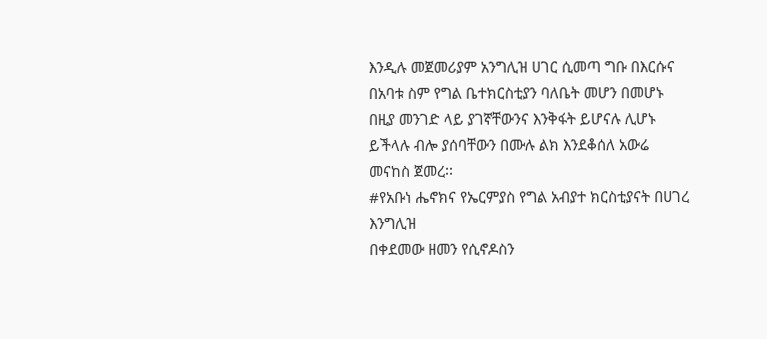እንዲሉ መጀመሪያም አንግሊዝ ሀገር ሲመጣ ግቡ በእርሱና በአባቱ ስም የግል ቤተክርስቲያን ባለቤት መሆን በመሆኑ በዚያ መንገድ ላይ ያገኛቸውንና እንቅፋት ይሆናሉ ሊሆኑ ይችላሉ ብሎ ያሰባቸውን በሙሉ ልክ እንደቆሰለ አውሬ መናከስ ጀመረ፡፡
#የአቡነ ሔኖክና የኤርምያስ የግል አብያተ ክርስቲያናት በሀገረ እንግሊዝ
በቀደመው ዘመን የሲኖዶስን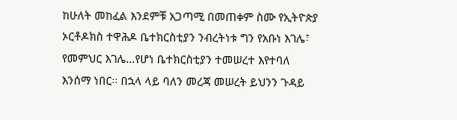ከሁለት መከፈል እንደምቹ አጋጣሚ በመጠቀም ስሙ የኢትዮጵያ ኦርቶዶክስ ተዋሕዶ ቤተክርስቲያን ንብረትነቱ ግን የአቡነ እገሌ፣ የመምህር እገሌ…የሆነ ቤተክርስቲያን ተመሠረተ እየተባለ እንሰማ ነበር፡፡ በኋላ ላይ ባለን መረጃ መሠረት ይህንን ጉዳይ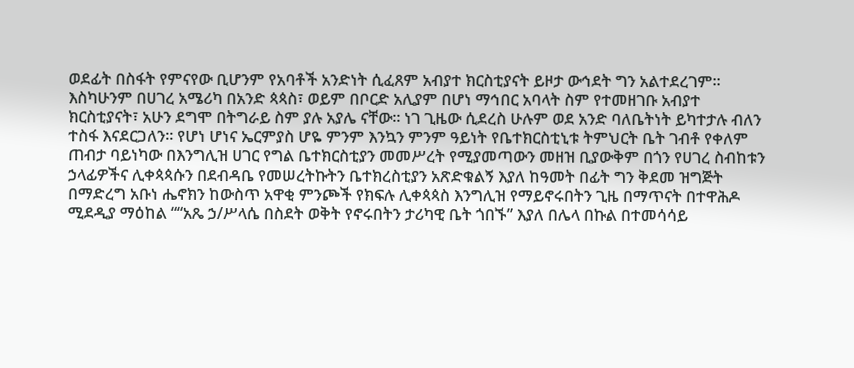ወደፊት በስፋት የምናየው ቢሆንም የአባቶች አንድነት ሲፈጸም አብያተ ክርስቲያናት ይዞታ ውኅደት ግን አልተደረገም፡፡ እስካሁንም በሀገረ አሜሪካ በአንድ ጳጳስ፣ ወይም በቦርድ አሊያም በሆነ ማኅበር አባላት ስም የተመዘገቡ አብያተ ክርስቲያናት፣ አሁን ደግሞ በትግራይ ስም ያሉ አያሌ ናቸው፡፡ ነገ ጊዜው ሲደረስ ሁሉም ወደ አንድ ባለቤትነት ይካተታሉ ብለን ተስፋ እናደርጋለን፡፡ የሆነ ሆነና ኤርምያስ ሆዬ ምንም እንኳን ምንም ዓይነት የቤተክርስቲኒቱ ትምህርት ቤት ገብቶ የቀለም ጠብታ ባይነካው በእንግሊዝ ሀገር የግል ቤተክርስቲያን መመሥረት የሚያመጣውን መዘዝ ቢያውቅም በጎን የሀገረ ስብከቱን ኃላፊዎችና ሊቀጳጳሱን በደብዳቤ የመሠረትኩትን ቤተክረስቲያን አጽድቁልኝ እያለ ከዓመት በፊት ግን ቅደመ ዝግጅት በማድረግ አቡነ ሔኖክን ከውስጥ አዋቂ ምንጮች የክፍሉ ሊቀጳጳስ እንግሊዝ የማይኖሩበትን ጊዜ በማጥናት በተዋሕዶ ሚደዲያ ማዕከል ““አጼ ኃ/ሥላሴ በስደት ወቅት የኖሩበትን ታሪካዊ ቤት ጎበኙ” እያለ በሌላ በኩል በተመሳሳይ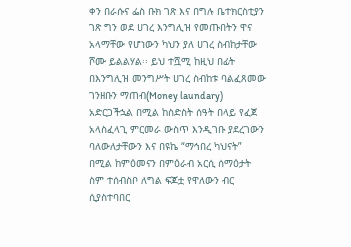ቀን በራሱና ፌስ ቡክ ገጽ እና በግሉ ቤተክርስቲያን ገጽ ግን ወደ ሀገረ እንግሊዝ የመጡበትን ዋና አላማቸው የሆነውን ካህን ያለ ሀገረ ስብከታቸው ሾሙ ይልልሃል፡፡ ይህ ተሿሚ ከዚህ በፊት በእንግሊዝ መንግሥት ሀገረ ስብከቱ ባልፈጸመው ገንዘቡን ማጠብ(Money laundary) አድርጋችኋል በሚል ከስድስት ሰዓት በላይ የፈጀ አላስፈላጊ ምርመራ ውስጥ እንዲገቡ ያደረገውን ባለውለታቸውን እና በዩኬ “ማኅበረ ካህናት” በሚል ከምዕመናን በምዕራብ አርሲ ሰማዕታት ስም ተሰብስቦ ለግል ፍጆቷ የዋለውን ብር ሲያስተባበር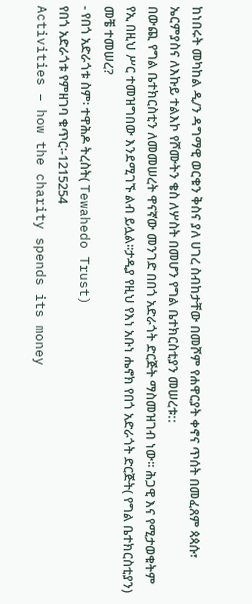ከነበሩት መካከል ዲ/ን ዳግማዊ ወርቁን ቅስና ያለ ሀገረ ስብከታቸው በመሾም የሐዋርያት ቀኖና ጥሰት በመፈጸም ጳጳሱ፣ ኤርምያስና ለእኩይ ተልእኮ የሾሙትን ቄስ ለሦስት በመሆን የግል ቤተክርስቲያን መሠረቱ::
በውጪ የግል ቤተክርስቲን ለመመሠረት ዋናኛው መንገድ በበጎ አድራጎት ድርጅት ማስመዝገብ ነው፡፡ ሕጋዊ እና የሚታወቁትም የኢ በዚህ ሥር ተመዝግበው እንደሚገኙ ልብ ይሏል፡፡ታዲያ የዚህ የእነ አቡነ ሔኖክ የበጎ አድራጎት ድርጅት( የግል ቤተክርስቲያን) መቼ ተመሠረ?
- የበጎ አድራጎቱ ስም፡ ተዋሕዶ ትረስት( Tewahedo Trust)
የበጎ አድራጎቱ የምዘገባ ቁጥር፡-1215254
Activities – how the charity spends its money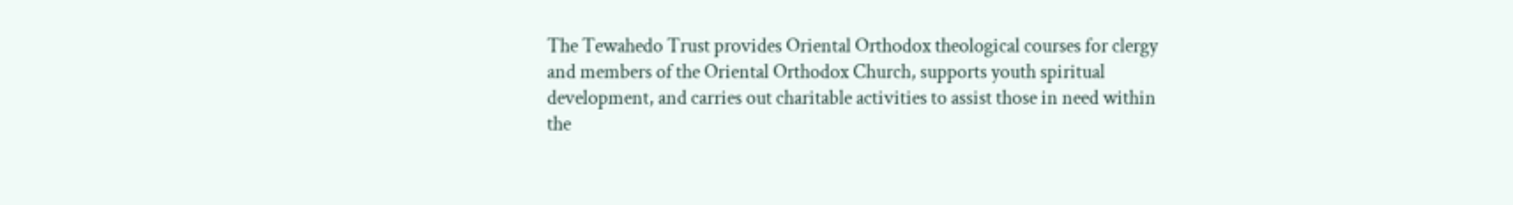The Tewahedo Trust provides Oriental Orthodox theological courses for clergy and members of the Oriental Orthodox Church, supports youth spiritual development, and carries out charitable activities to assist those in need within the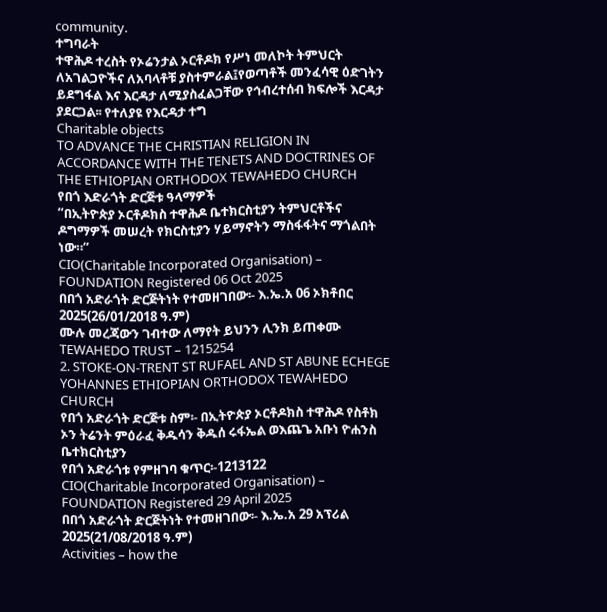community.
ተግባራት
ተዋሕዶ ተረስት የኦሬንታል ኦርቶዶክ የሥነ መለኮት ትምህርት ለአገልጋዮችና ለአባላቶቹ ያስተምራል፤የወጣቶች መንፈሳዊ ዕድገትን ይደግፋል እና እርዳታ ለሚያስፈልጋቸው የኅብረተሰብ ክፍሎች እርዳታ ያደርጋል፡፡ የተለያዩ የእርዳታ ተግ
Charitable objects
TO ADVANCE THE CHRISTIAN RELIGION IN ACCORDANCE WITH THE TENETS AND DOCTRINES OF THE ETHIOPIAN ORTHODOX TEWAHEDO CHURCH
የበጎ እድራጎት ድርጅቱ ዓላማዎች
“በኢትዮጵያ ኦርቶዶክስ ተዋሕዶ ቤተክርስቲያን ትምህርቶችና ዶግማዎች መሠረት የክርስቲያን ሃይማኖትን ማስፋፋትና ማጎልበት ነው።”
CIO(Charitable Incorporated Organisation) – FOUNDATION Registered 06 Oct 2025
በበጎ አድራጎት ድርጅትነት የተመዘገበው፡- እ.ኤ.አ 06 ኦክቶበር 2025(26/01/2018 ዓ.ም)
ሙሉ መረጃውን ገብተው ለማየት ይህንን ሊንክ ይጠቀሙ
TEWAHEDO TRUST – 1215254
2. STOKE-ON-TRENT ST RUFAEL AND ST ABUNE ECHEGE YOHANNES ETHIOPIAN ORTHODOX TEWAHEDO CHURCH
የበጎ አድራጎት ድርጅቱ ስም፡- በኢትዮጵያ ኦርቶዶክስ ተዋሕዶ የስቶክ ኦን ትሬንት ምዕራፈ ቅዱሳን ቅዱሰ ሩፋኤል ወእጨጌ አቡነ ዮሐንስ ቤተክርስቲያን
የበጎ አድራጎቱ የምዘገባ ቁጥር፡-1213122
CIO(Charitable Incorporated Organisation) – FOUNDATION Registered 29 April 2025
በበጎ አድራጎት ድርጅትነት የተመዘገበው፡- እ.ኤ.አ 29 አፕሪል 2025(21/08/2018 ዓ.ም)
Activities – how the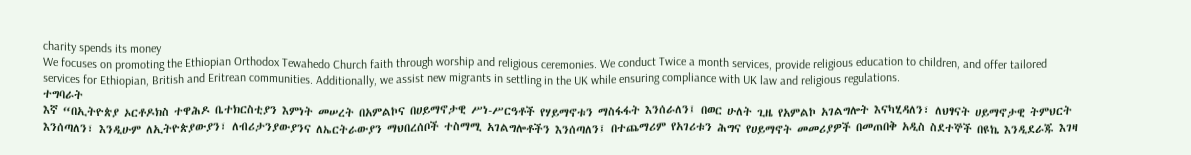charity spends its money
We focuses on promoting the Ethiopian Orthodox Tewahedo Church faith through worship and religious ceremonies. We conduct Twice a month services, provide religious education to children, and offer tailored services for Ethiopian, British and Eritrean communities. Additionally, we assist new migrants in settling in the UK while ensuring compliance with UK law and religious regulations.
ተግባራት
እኛ “በኢትዮጵያ ኦርቶዶክስ ተዋሕዶ ቤተክርስቲያን እምነት መሠረት በአምልኮና በሀይማኖታዊ ሥነ-ሥርዓቶች የሃይማኖቱን ማስፋፋት እንሰራለን፤ በወር ሁለት ጊዜ የአምልኮ አገልግሎት እናካሂዳለን፣ ለህፃናት ሀይማኖታዊ ትምህርት እንሰጣለን፣ እንዲሁም ለኢትዮጵያውያን፣ ለብሪታንያውያንና ለኤርትራውያን ማህበረሰቦች ተስማሚ አገልግሎቶችን እንሰጣለን፤ በተጨማሪም የአገሪቱን ሕግና የሀይማኖት መመሪያዎች በመጠበቅ አዲስ ስደተኞች በዩኬ እንዲደራጁ እገዛ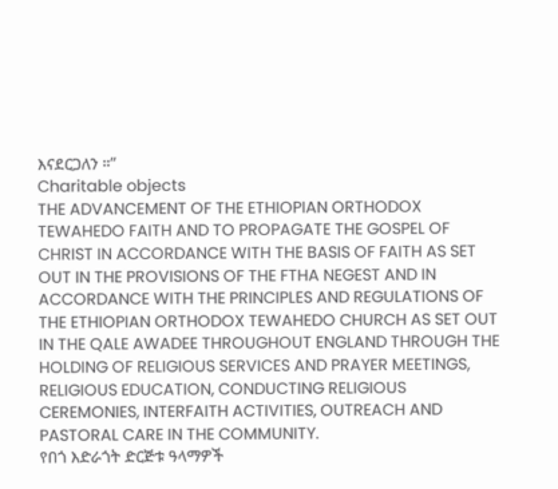እናደርጋለን ።”
Charitable objects
THE ADVANCEMENT OF THE ETHIOPIAN ORTHODOX TEWAHEDO FAITH AND TO PROPAGATE THE GOSPEL OF CHRIST IN ACCORDANCE WITH THE BASIS OF FAITH AS SET OUT IN THE PROVISIONS OF THE FTHA NEGEST AND IN ACCORDANCE WITH THE PRINCIPLES AND REGULATIONS OF THE ETHIOPIAN ORTHODOX TEWAHEDO CHURCH AS SET OUT IN THE QALE AWADEE THROUGHOUT ENGLAND THROUGH THE HOLDING OF RELIGIOUS SERVICES AND PRAYER MEETINGS, RELIGIOUS EDUCATION, CONDUCTING RELIGIOUS CEREMONIES, INTERFAITH ACTIVITIES, OUTREACH AND PASTORAL CARE IN THE COMMUNITY.
የበጎ እድራጎት ድርጅቱ ዓላማዎች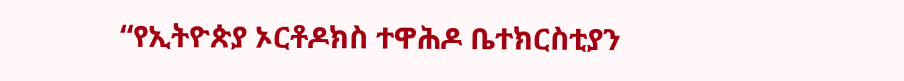“የኢትዮጵያ ኦርቶዶክስ ተዋሕዶ ቤተክርስቲያን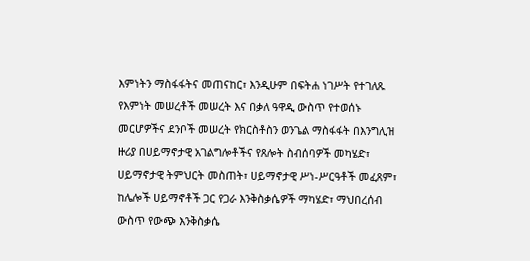እምነትን ማስፋፋትና መጠናከር፣ እንዲሁም በፍትሐ ነገሥት የተገለጹ የእምነት መሠረቶች መሠረት እና በቃለ ዓዋዲ ውስጥ የተወሰኑ መርሆዎችና ደንቦች መሠረት የክርስቶስን ወንጌል ማስፋፋት በእንግሊዝ ዙሪያ በሀይማኖታዊ አገልግሎቶችና የጸሎት ስብሰባዎች መካሄድ፣ ሀይማኖታዊ ትምህርት መስጠት፣ ሀይማኖታዊ ሥነ-ሥርዓቶች መፈጸም፣ ከሌሎች ሀይማኖቶች ጋር የጋራ እንቅስቃሴዎች ማካሄድ፣ ማህበረሰብ ውስጥ የውጭ እንቅስቃሴ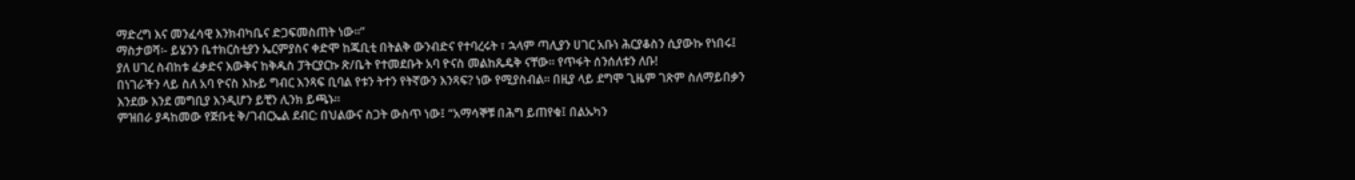ማድረግ እና መንፈሳዊ እንክብካቤና ድጋፍመስጠት ነው።”
ማስታወሻ፡- ይሄንን ቤተክርስቲያን ኤርምያስና ቀድሞ ከጁቢቲ በትልቅ ውንብድና የተባረሩት ፣ ኋላም ጣሊያን ሀገር አቡነ ሕርያቆስን ሲያውኩ የነበሩ፤ ያለ ሀገረ ስብከቱ ፈቃድና እውቅና ከቅዱስ ፓትርያርኩ ጽ/ቤት የተመደቡት አባ ዮናስ መልከጼዴቅ ናቸው፡፡ የጥፋት ሰንሰለቱን ለቡ!
በነገራችን ላይ ስለ አባ ዮናስ እኩይ ግብር እንጻፍ ቢባል የቱን ትተን የትኛውን እንጻፍ? ነው የሚያስብል፡፡ በዚያ ላይ ደግሞ ጊዜም ገጽም ስለማይበቃን እንደው እንደ መግቢያ እንዲሆን ይቺን ሊንክ ይጫኑ፡፡
ምዝበራ ያዳከመው የጅቡቲ ቅ/ገብርኤል ደብር: በህልውና ስጋት ውስጥ ነው፤ “አማሳኞቹ በሕግ ይጠየቁ፤ በልኡካን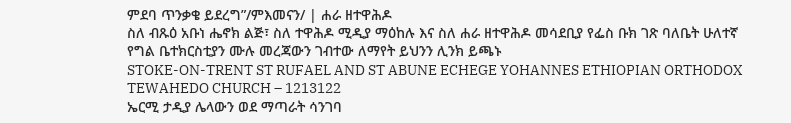ምደባ ጥንቃቄ ይደረግ”/ምእመናን/ | ሐራ ዘተዋሕዶ
ስለ ብጹዕ አቡነ ሔኖክ ልጅ፣ ስለ ተዋሕዶ ሚዲያ ማዕከሉ እና ስለ ሐራ ዘተዋሕዶ መሳደቢያ የፌስ ቡክ ገጽ ባለቤት ሁለተኛ የግል ቤተክርስቲያን ሙሉ መረጃውን ገብተው ለማየት ይህንን ሊንክ ይጫኑ
STOKE-ON-TRENT ST RUFAEL AND ST ABUNE ECHEGE YOHANNES ETHIOPIAN ORTHODOX TEWAHEDO CHURCH – 1213122
ኤርሚ ታዲያ ሌላውን ወደ ማጣራት ሳንገባ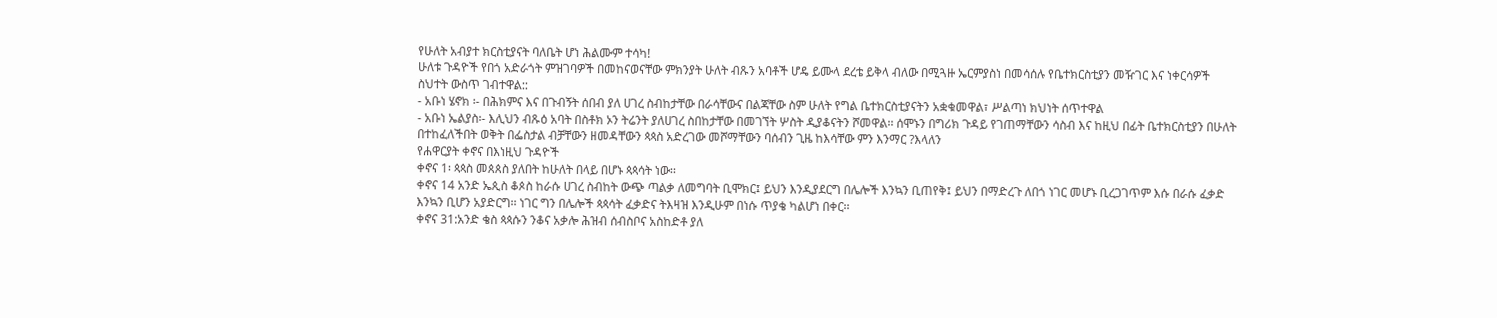የሁለት አብያተ ክርስቲያናት ባለቤት ሆነ ሕልሙም ተሳካ!
ሁለቱ ጉዳዮች የበጎ አድራጎት ምዝገባዎች በመከናወናቸው ምክንያት ሁለት ብጹን አባቶች ሆዴ ይሙላ ደረቴ ይቅላ ብለው በሚጓዙ ኤርምያስነ በመሳሰሉ የቤተክርስቲያን መዥገር እና ነቀርሳዎች ስህተት ውስጥ ገብተዋል::
- አቡነ ሄኖክ ፡- በሕክምና እና በጉብኝት ሰበብ ያለ ሀገረ ስብከታቸው በራሳቸውና በልጃቸው ስም ሁለት የግል ቤተክርስቲያናትን አቋቁመዋል፣ ሥልጣነ ክህነት ሰጥተዋል
- አቡነ ኤልያስ፡- እሊህን ብጹዕ አባት በስቶክ ኦን ትሬንት ያለሀገረ ስበከታቸው በመገኘት ሦስት ዲያቆናትን ሾመዋል፡፡ ሰሞኑን በግሪክ ጉዳይ የገጠማቸውን ሳስብ እና ከዚህ በፊት ቤተክርስቲያን በሁለት በተከፈለችበት ወቅት በፌስታል ብቻቸውን ዘመዳቸውን ጳጳስ አድረገው መሾማቸውን ባሰብን ጊዜ ከእሳቸው ምን እንማር ?እላለን
የሐዋርያት ቀኖና በእነዚህ ጉዳዮች
ቀኖና 1፡ ጳጳስ መጰጰስ ያለበት ከሁለት በላይ በሆኑ ጳጳሳት ነው፡፡
ቀኖና 14 አንድ ኤጲስ ቆጶስ ከራሱ ሀገረ ስብከት ውጭ ጣልቃ ለመግባት ቢሞክር፤ ይህን እንዲያደርግ በሌሎች እንኳን ቢጠየቅ፤ ይህን በማድረጉ ለበጎ ነገር መሆኑ ቢረጋገጥም እሱ በራሱ ፈቃድ እንኳን ቢሆን አያድርግ፡፡ ነገር ግን በሌሎች ጳጳሳት ፈቃድና ትእዛዝ እንዲሁም በነሱ ጥያቄ ካልሆነ በቀር፡፡
ቀኖና 31:አንድ ቄስ ጳጳሱን ንቆና አቃሎ ሕዝብ ሰብስቦና አስከድቶ ያለ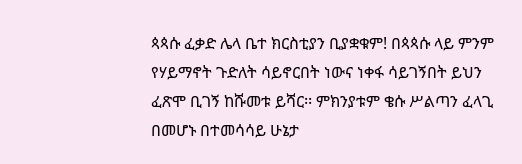ጳጳሱ ፈቃድ ሌላ ቤተ ክርስቲያን ቢያቋቁም! በጳጳሱ ላይ ምንም የሃይማኖት ጉድለት ሳይኖርበት ነውና ነቀፋ ሳይገኝበት ይህን ፈጽሞ ቢገኝ ከሹመቱ ይሻር፡፡ ምክንያቱም ቄሱ ሥልጣን ፈላጊ በመሆኑ በተመሳሳይ ሁኔታ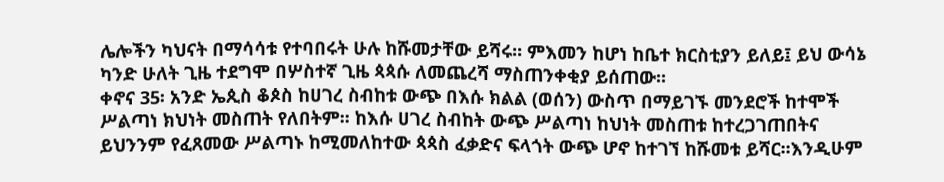ሌሎችን ካህናት በማሳሳቱ የተባበሩት ሁሉ ከሹመታቸው ይሻሩ፡፡ ምእመን ከሆነ ከቤተ ክርስቲያን ይለይ፤ ይህ ውሳኔ ካንድ ሁለት ጊዜ ተደግሞ በሦስተኛ ጊዜ ጳጳሱ ለመጨረሻ ማስጠንቀቂያ ይሰጠው፡፡
ቀኖና 35፡ አንድ ኤጲስ ቆጶስ ከሀገረ ስብከቱ ውጭ በእሱ ክልል (ወሰን) ውስጥ በማይገኙ መንደሮች ከተሞች ሥልጣነ ክህነት መስጠት የለበትም፡፡ ከእሱ ሀገረ ስብከት ውጭ ሥልጣነ ከህነት መስጠቱ ከተረጋገጠበትና ይህንንም የፈጸመው ሥልጣኑ ከሚመለከተው ጳጳስ ፈቃድና ፍላጎት ውጭ ሆኖ ከተገኘ ከሹመቱ ይሻር፡፡እንዲሁም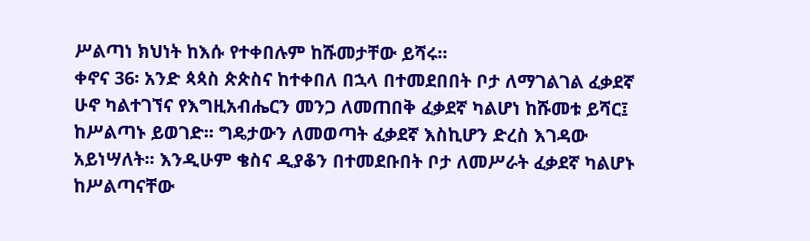ሥልጣነ ክህነት ከእሱ የተቀበሉም ከሹመታቸው ይሻሩ፡፡
ቀኖና 36፡ አንድ ጳጳስ ጵጵስና ከተቀበለ በኋላ በተመደበበት ቦታ ለማገልገል ፈቃደኛ ሁኖ ካልተገኘና የእግዚአብሔርን መንጋ ለመጠበቅ ፈቃደኛ ካልሆነ ከሹመቱ ይሻር፤ ከሥልጣኑ ይወገድ፡፡ ግዴታውን ለመወጣት ፈቃደኛ እስኪሆን ድረስ እገዳው አይነሣለት፡፡ እንዲሁም ቄስና ዲያቆን በተመደቡበት ቦታ ለመሥራት ፈቃደኛ ካልሆኑ ከሥልጣናቸው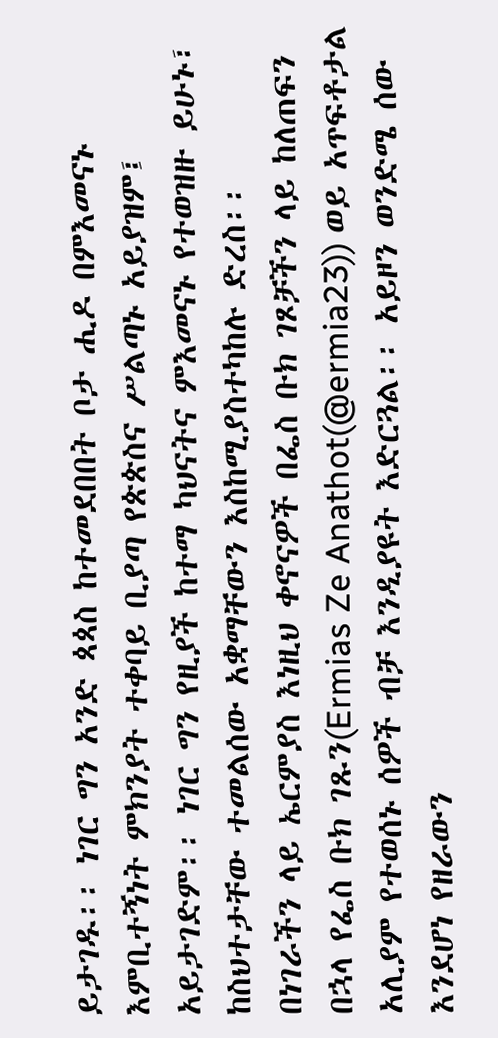ይታገዱ፡፡ ነገር ግን አንድ ጳጳስ ከተመደበበት ቦታ ሒዶ በምእመናኑ እምቢተኝነት ምክንያት ተቀባይ ቢያጣ የጵጵስና ሥልጣኑ አይያዝም፤ አይታገድም፡፡ ነገር ግን የዚያች ከተማ ካህናትና ምእመናኑ የተወዝዙ ይሁኑ፣ ከስህተታቸው ተመልሰው አቋማቸውን እስከሚያስተካከሉ ድረስ፡፡
በነገራችን ላይ ኤርምያስ እነዚህ ቀኖናዎች በፌስ ቡክ ገጾቻችን ላይ ከለጠፍን በኋላ የፌስ ቡክ ገጹን(Ermias Ze Anathot(@ermia23)) ወይ አጥፍቶታል አሊያም የተወሰኑ ሰዎች ብቻ እንዲያዩት እድርጓል፡፡ አይዞን ወንድሜ ሰው እንደሆነ የዘራውን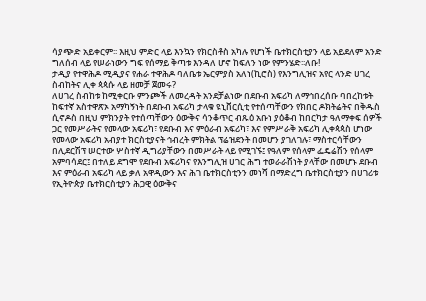ሳያጭድ አይቀርም፡፡ እዚህ ምድር ላይ እንኳን የክርስቶስ አካሉ የሆነች ቤተክርስቲያን ላይ አይደለም አንድ ግለሰብ ላይ የሠራነውን ግፍ የሰማይ ቅጣቱ እንዳለ ሆኖ ከፍለን ነው የምንሄድ፡፡ለቡ!
ታዲያ የተዋሕዶ ሚዲያና የሐራ ተዋሕዶ ባለቤቱ ኤርምያስ አለነ(ኪሮስ) የእንግሊዝና አየር ላንድ ሀገረ ስብከትና ሊቀ ጳጳሱ ላይ ዘመቻ ጀመሩ?
ለሀገረ ስብከቱ ከሚቀርቡ ምንጮች ለመረዳት አንደቻልነው በደቡብ አፍሪካ ለማኅበረሰቡ ባበረከቱት ከፍተኛ አስተዋጽኦ አማካኝነት በደቡብ አፍሪካ ታላቁ ዩኒቨርሲቲ የተሰጣቸውን የክበር ዶክትሬትና በቅዱስ ሲኖዶስ በዚህ ምክንያት የተሰጣቸውን ዕውቅና ሳንቆጥር ብጹዕ አቡነ ያዕቆብ ከበርካታ ዓለማቀፍ ሰዎች ጋር የመሥራትና የመላው አፍሪካ፣ የደቡብ እና ምዕራብ አፍሪካ፣ እና የምሥራቅ አፍሪካ ሊቀጳጳስ ሆነው የመላው አፍሪካ አብያተ ክርስቲያናት ኅብረት ምክትል ፕሬዝደንት በመሆን ያገለገሉ፣ ማስተርሳቸውን በሊደርሽፕ ሠርተው ሦስተኛ ዲግሪያቸውን በመሥራት ላይ የሚገኙ፤ የዓለም የሰላም ፌዴሬሽን የሰላም አምባሳደር፤ በተለይ ደግሞ የደቡብ አፍሪካና የእንግሊዝ ሀገር ሕግ ተወራራሽነት ያላቸው በመሆኑ ደቡብ እና ምዕራብ አፍሪካ ላይ ቃለ አዋዲውን እና ሕገ ቤተክርስቲንን መነሻ በማድረግ ቤተክርስቲያን በሀገሪቱ የኢትዮጵያ ቤተክርስቲያን ሕጋዊ ዕውቅና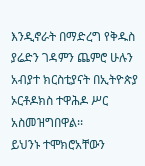እንዲኖራት በማድረግ የቅዱስ ያሬድን ገዳምን ጨምሮ ሁሉን አብያተ ክርስቲያናት በኢትዮጵያ ኦርቶዶክስ ተዋሕዶ ሥር አስመዝግበዋል፡፡
ይህንኑ ተሞክሮአቸውን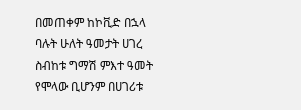በመጠቀም ከኮቪድ በኋላ ባሉት ሁለት ዓመታት ሀገረ ስብከቱ ግማሽ ምእተ ዓመት የሞላው ቢሆንም በሀገሪቱ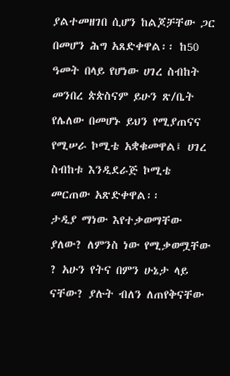ያልተመዘገበ ሲሆን ከልጆቻቸው ጋር በመሆን ሕግ አጸድቀዋል፡፡ ከ50 ዓመት በላይ የሆነው ሀገረ ስብከት መንበረ ጵጵስናም ይሁን ጽ/ቤት የሌለው በመሆኑ ይህን የሚያጠናና የሚሠራ ኮሚቴ አቋቁመዋል፤ ሀገረ ስብከቱ እንዲደራጅ ኮሚቴ መርጠው አጽድቀዋል፡፡
ታዲያ ማነው እየተቃወማቸው ያለው? ለምንስ ነው የሚቃወሟቸው ? አሁን የትና በምን ሁኔታ ላይ ናቸው? ያሉት ብለን ለጠየቅናቸው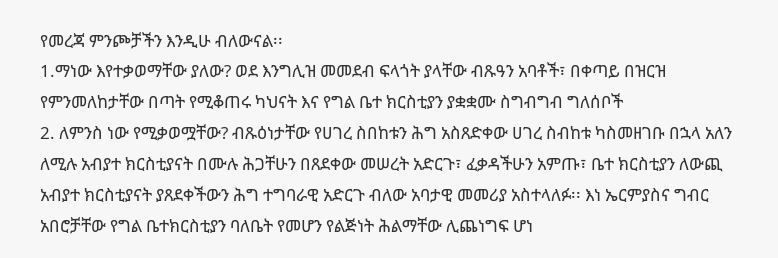የመረጃ ምንጮቻችን እንዲሁ ብለውናል፡፡
1.ማነው እየተቃወማቸው ያለው? ወደ እንግሊዝ መመደብ ፍላጎት ያላቸው ብጹዓን አባቶች፣ በቀጣይ በዝርዝ የምንመለከታቸው በጣት የሚቆጠሩ ካህናት እና የግል ቤተ ክርስቲያን ያቋቋሙ ስግብግብ ግለሰቦች
2. ለምንስ ነው የሚቃወሟቸው? ብጹዕነታቸው የሀገረ ስበከቱን ሕግ አስጸድቀው ሀገረ ስብከቱ ካስመዘገቡ በኋላ አለን ለሚሉ አብያተ ክርስቲያናት በሙሉ ሕጋቸሁን በጸደቀው መሠረት አድርጉ፣ ፈቃዳችሁን አምጡ፣ ቤተ ክርስቲያን ለውጪ አብያተ ክርስቲያናት ያጸደቀችውን ሕግ ተግባራዊ አድርጉ ብለው አባታዊ መመሪያ አስተላለፉ፡፡ እነ ኤርምያስና ግብር አበሮቻቸው የግል ቤተክርስቲያን ባለቤት የመሆን የልጅነት ሕልማቸው ሊጨነግፍ ሆነ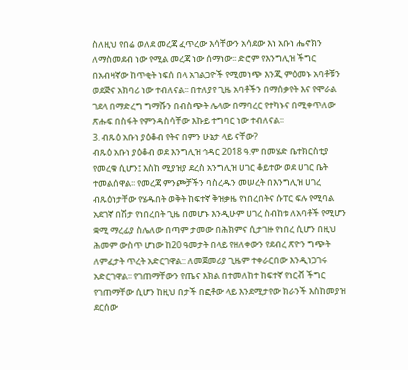ስለዚህ የበሬ ወለደ መረጃ ፈጥረው እሳቸውን አሳደው እነ አቡነ ሔኖክን ለማስመደብ ነው የሚል መረጃ ነው ሰማነው፡፡ ድሮም የእንግሊዝ ችግር በአብዛኛው ከጥቂት ነፍሰ በላ አገልጋዮች የሚመነጭ እንጂ ምዕመኑ አባቶቹን ወደጅና አክባሪ ነው ተብለናል፡፡ በተለያየ ጊዜ አባቶችን በማሰቃየት እና የሞራል ገደላ በማድረግ ግማሹን በብስጭት ሌላው በማባረር የተካኑና በሚቀጥለው ጽሑፍ በስፋት የምንዳስሳቸው እኩይ ተግባር ነው ተብለናል፡፡
3. ብጹዕ አቡነ ያዕቆብ የትና በምን ሁኔታ ላይ ናቸው?
ብጹዕ አቡነ ያዕቆብ ወደ እንግሊዝ ኅዳር 2018 ዓ.ም በመሄድ ቤተክርስቲያ የመረቁ ሲሆን፤ እስከ ሚያዝያ ደረስ አንግሊዝ ሀገር ቆይተው ወደ ሀገር ቤት ተመልሰዋል፡፡ የመረጃ ምንጮቻችን ባስረዱን መሠረት በእንግሊዝ ሀገረ ብጹዕነታቸው የሄዱበት ወቅት ከፍተኛ ቅዝቃዜ የነበረበትና ሱፐር ፍሉ የሚባል አደገኛ በሽታ የነበረበት ጊዜ በመሆኑ እንዲሁም ሀገረ ስብከቱ ለአባቶች የሚሆን ቋሚ ማረፊያ ስሌለው በጣም ታመው በሕክምና ሲታገዙ የነበረ ሲሆን በዚህ ሕመም ውስጥ ሆነው ከ20 ዓመታት በላይ የዘለቀውን የደብረ ጽዮን ግጭት ለምፈታት ጥረት አድርገዋል:: ለመጀመሪያ ጊዜም ተቀራርበው እንዲነጋገሩ አድርገዋል፡፡ የገጠማቸውን የጤና እክል በተመለከተ ከፍተኛ የነርቭ ችግር የገጠማቸው ሲሆን ከዚህ በታች በፎቶው ላይ እንደሚታየው ክራንች እስከመያዝ ደርሰው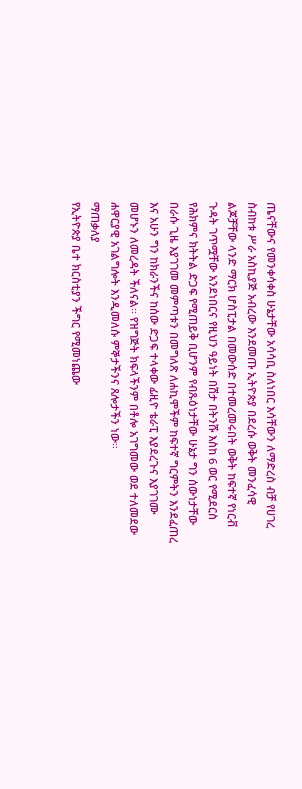ጤናቸውና የመንቀሳቀስ ሁኔታቸው አሳሳቢ ስለነበር እሳቸውን ለማድረስ ብቻ የሀገረ ስብከቱ ሥራ አስኪያጅ አብረው እንደመጡ ኢትዮጵያ በደረሱ ወቅት መንፈሳዊ ልጆቻቸው ላንድ ማርክ ሆስፒታል በመውሰድ በተመረመሩበት ወቅት ከፍተኛ የነርቭ ጉዳት ገጥሟቸው አንደነበርና የዚህን ዓይነት በሽታ በትንሹ እስከ 6 ወር የሚደርስ የሕክምና ክትትል ድጋፍ የሚጠይቅ ቢሆንም የብጹዕነታቸው ሁኔታ ግን ሰውነታቸው በራሱ ጊዜ እያገገመ መምጣቱን በመግለጽ ለሐኪሞችም ከፍተኛ ግርምትን እንደፈጠረ እና አሁን ግን ከክራንችና ከሰው ድጋፍ ተላቀው ፊዚዮ ቴራፒ እያደረጉና እያገገሙ መሆኑን ለመረዳት ችለናል፡፡ የዝግጅት ክፍላችንም በቶሎ አገግመው ወደ ተለመደው ሐዋርያዊ አገልግሎት እንዲመለሱ ምኞታችንና ጸሎታችን ነው፡፡
ማጠቃለያ
የኢትዮጵያ ቤተ ክርስቲያን ችግር የሚመነጨው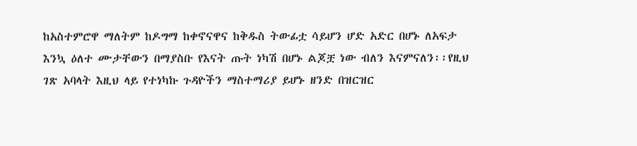ከአስተምሮዋ ማለትም ከዶግማ ከቀኖናዋና ከቅዱስ ትውፊቷ ሳይሆን ሆድ አድር በሆኑ ለአፍታ እንኳ ዕለተ ሙታቸውን በማያስቡ የእናት ጡት ነካሽ በሆኑ ልጆቿ ነው ብለን እናምናለን፡፡የዚህ ገጽ አባላት እዚህ ላይ የተነካኩ ጉዳዮችን ማስተማሪያ ይሆኑ ዘንድ በዝርዝር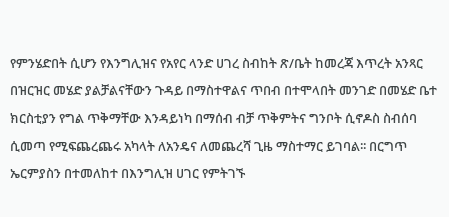የምንሄድበት ሲሆን የእንግሊዝና የአየር ላንድ ሀገረ ስብከት ጽ/ቤት ከመረጃ እጥረት አንጻር በዝርዝር መሄድ ያልቻልናቸውን ጉዳይ በማስተዋልና ጥበብ በተሞላበት መንገድ በመሄድ ቤተ ክርስቲያን የግል ጥቅማቸው እንዳይነካ በማሰብ ብቻ ጥቅምትና ግንቦት ሲኖዶስ ስብሰባ ሲመጣ የሚፍጨረጨሩ አካላት ለአንዴና ለመጨረሻ ጊዜ ማስተማር ይገባል፡፡ በርግጥ ኤርምያስን በተመለከተ በእንግሊዝ ሀገር የምትገኙ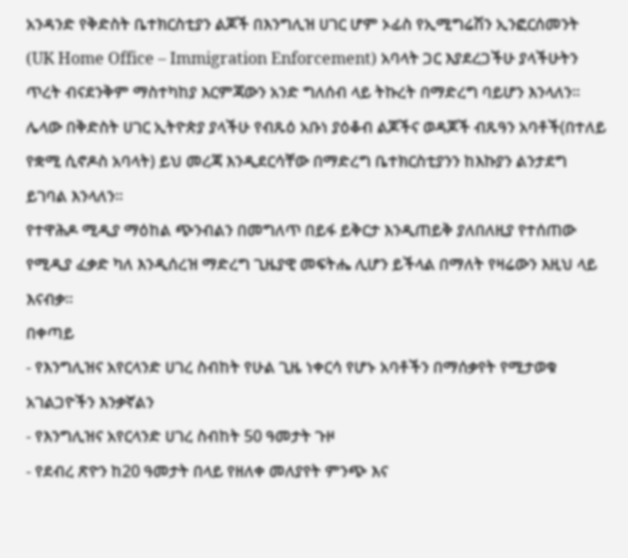አንዳንድ የቅድስት ቤተክርስቲያን ልጆች በእንግሊዝ ሀገር ሆም ኦፊስ የኢሚግሬሽን ኢንፎርሰመንት (UK Home Office – Immigration Enforcement) አባላት ጋር እያደረጋችሁ ያላችሁትን ጥረት ብናደንቅም ማስተካከያ እርምጃውን አንድ ግለሰብ ላይ ትኩረት በማድረግ ባይሆን እንላለን፡፡
ሌላው በቅድስት ሀገር ኢትዮጵያ ያላችሁ የብጹዕ አቡነ ያዕቆብ ልጆችና ወዳጆች ብጹዓን አባቶች(በተለይ የቋሚ ሲኖዶስ አባላት) ይህ መረጃ እንዲደርሳቸው በማድረግ ቤተክርስቲያንን ከእኩያን ልንታደግ ይገባል እንላለን፡፡
የተዋሕዶ ሚዲያ ማዕከል ጭንብልን በመግለጥ በይፋ ይቅርታ እንዲጠይቅ ያለበለዚያ የተሰጠው የሚዲያ ፈቃድ ካለ እንዲሰረዝ ማድረግ ጊዜያዊ መፍትሔ ሊሆን ይችላል በማለት የዛሬውን እዚህ ላይ እናብቃ፡፡
በቀጣይ
- የእንግሊዝና አየርላንድ ሀገረ ስብከት የሁል ጊዜ ነቀርሳ የሆኑ አባቶችን በማሰቃየት የሚታወቁ አገልጋዮችን እንቃኛልን
- የእንግሊዝና አየርላንድ ሀገረ ስብከት 50 ዓመታት ጉዞ
- የደብረ ጽዮን ከ20 ዓመታት በላይ የዘለቀ መለያየት ምንጭ እና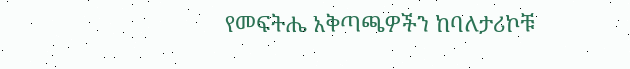የመፍትሔ አቅጣጫዎችን ከባለታሪኮቹ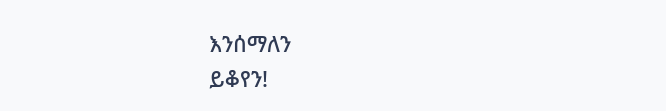እንሰማለን
ይቆየን!